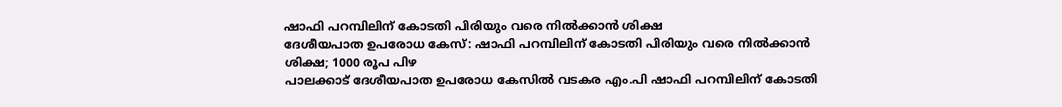ഷാഫി പറമ്പിലിന് കോടതി പിരിയും വരെ നിൽക്കാൻ ശിക്ഷ
ദേശീയപാത ഉപരോധ കേസ്: ഷാഫി പറമ്പിലിന് കോടതി പിരിയും വരെ നിൽക്കാൻ ശിക്ഷ; 1000 രൂപ പിഴ
പാലക്കാട് ദേശീയപാത ഉപരോധ കേസിൽ വടകര എം.പി ഷാഫി പറമ്പിലിന് കോടതി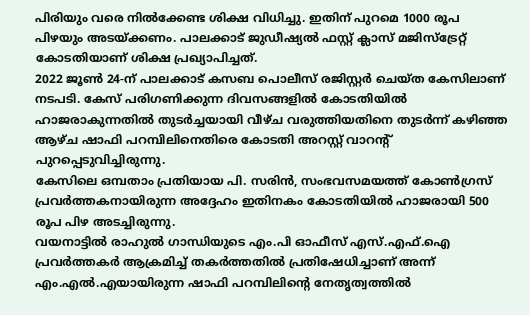പിരിയും വരെ നിൽക്കേണ്ട ശിക്ഷ വിധിച്ചു. ഇതിന് പുറമെ 1000 രൂപ പിഴയും അടയ്ക്കണം. പാലക്കാട് ജുഡീഷ്യൽ ഫസ്റ്റ് ക്ലാസ് മജിസ്ട്രേറ്റ് കോടതിയാണ് ശിക്ഷ പ്രഖ്യാപിച്ചത്.
2022 ജൂൺ 24-ന് പാലക്കാട് കസബ പൊലീസ് രജിസ്റ്റർ ചെയ്ത കേസിലാണ് നടപടി. കേസ് പരിഗണിക്കുന്ന ദിവസങ്ങളിൽ കോടതിയിൽ ഹാജരാകുന്നതിൽ തുടർച്ചയായി വീഴ്ച വരുത്തിയതിനെ തുടർന്ന് കഴിഞ്ഞ ആഴ്ച ഷാഫി പറമ്പിലിനെതിരെ കോടതി അറസ്റ്റ് വാറന്റ് പുറപ്പെടുവിച്ചിരുന്നു.
കേസിലെ ഒമ്പതാം പ്രതിയായ പി. സരിൻ, സംഭവസമയത്ത് കോൺഗ്രസ് പ്രവർത്തകനായിരുന്ന അദ്ദേഹം ഇതിനകം കോടതിയിൽ ഹാജരായി 500 രൂപ പിഴ അടച്ചിരുന്നു.
വയനാട്ടിൽ രാഹുൽ ഗാന്ധിയുടെ എം.പി ഓഫീസ് എസ്.എഫ്.ഐ പ്രവർത്തകർ ആക്രമിച്ച് തകർത്തതിൽ പ്രതിഷേധിച്ചാണ് അന്ന് എം.എൽ.എയായിരുന്ന ഷാഫി പറമ്പിലിന്റെ നേതൃത്വത്തിൽ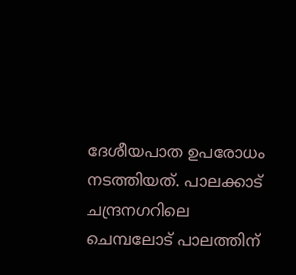ദേശീയപാത ഉപരോധം നടത്തിയത്. പാലക്കാട് ചന്ദ്രനഗറിലെ ചെമ്പലോട് പാലത്തിന്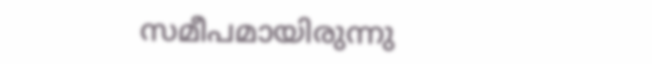സമീപമായിരുന്നു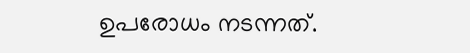ഉപരോധം നടന്നത്.